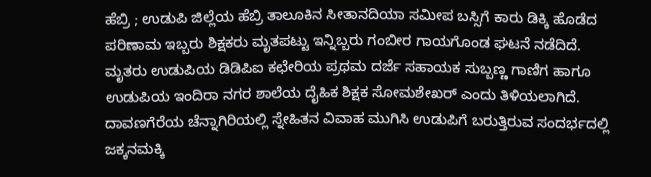ಹೆಬ್ರಿ ; ಉಡುಪಿ ಜಿಲ್ಲೆಯ ಹೆಬ್ರಿ ತಾಲೂಕಿನ ಸೀತಾನದಿಯಾ ಸಮೀಪ ಬಸ್ಸಿಗೆ ಕಾರು ಡಿಕ್ಕಿ ಹೊಡೆದ ಪರಿಣಾಮ ಇಬ್ಬರು ಶಿಕ್ಷಕರು ಮೃತಪಟ್ಟು ಇನ್ನಿಬ್ಬರು ಗಂಬೀರ ಗಾಯಗೊಂಡ ಘಟನೆ ನಡೆದಿದೆ.
ಮೃತರು ಉಡುಪಿಯ ಡಿಡಿಪಿಐ ಕಛೇರಿಯ ಪ್ರಥಮ ದರ್ಜೆ ಸಹಾಯಕ ಸುಬ್ಬಣ್ಣ ಗಾಣಿಗ ಹಾಗೂ ಉಡುಪಿಯ ಇಂದಿರಾ ನಗರ ಶಾಲೆಯ ದೈಹಿಕ ಶಿಕ್ಷಕ ಸೋಮಶೇಖರ್ ಎಂದು ತಿಳಿಯಲಾಗಿದೆ.
ದಾವಣಗೆರೆಯ ಚೆನ್ನಾಗಿರಿಯಲ್ಲಿ ಸ್ನೇಹಿತನ ವಿವಾಹ ಮುಗಿಸಿ ಉಡುಪಿಗೆ ಬರುತ್ತಿರುವ ಸಂದರ್ಭದಲ್ಲಿ ಜಕ್ಕನಮಕ್ಕಿ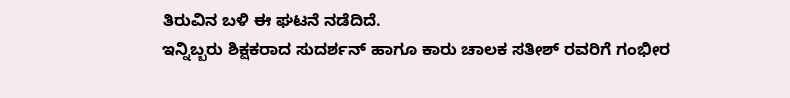ತಿರುವಿನ ಬಳಿ ಈ ಘಟನೆ ನಡೆದಿದೆ.
ಇನ್ನಿಬ್ಬರು ಶಿಕ್ಷಕರಾದ ಸುದರ್ಶನ್ ಹಾಗೂ ಕಾರು ಚಾಲಕ ಸತೀಶ್ ರವರಿಗೆ ಗಂಭೀರ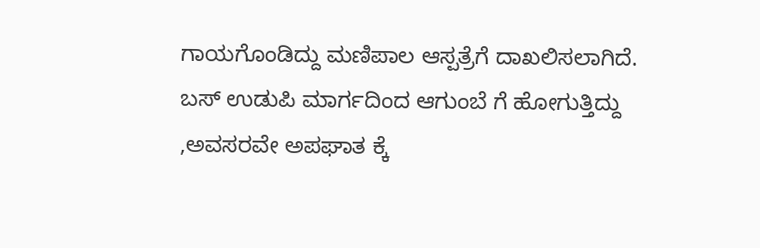ಗಾಯಗೊಂಡಿದ್ದು ಮಣಿಪಾಲ ಆಸ್ಪತ್ರೆಗೆ ದಾಖಲಿಸಲಾಗಿದೆ.
ಬಸ್ ಉಡುಪಿ ಮಾರ್ಗದಿಂದ ಆಗುಂಬೆ ಗೆ ಹೋಗುತ್ತಿದ್ದು ,ಅವಸರವೇ ಅಪಘಾತ ಕ್ಕೆ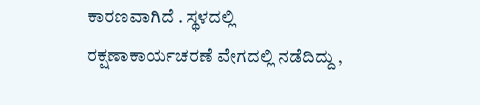ಕಾರಣವಾಗಿದೆ . ಸ್ಥಳದಲ್ಲಿ ರಕ್ಷಣಾಕಾರ್ಯಚರಣೆ ವೇಗದಲ್ಲಿ ನಡೆದಿದ್ದು ,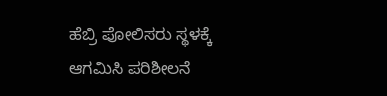ಹೆಬ್ರಿ ಪೋಲಿಸರು ಸ್ಥಳಕ್ಕೆ ಆಗಮಿಸಿ ಪರಿಶೀಲನೆ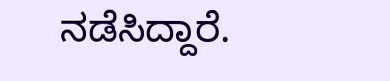ನಡೆಸಿದ್ದಾರೆ.